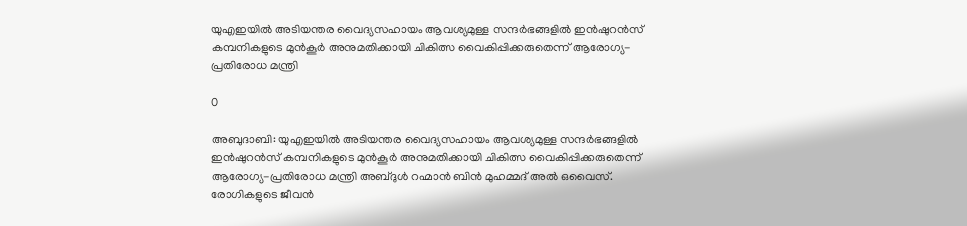യുഎഇയിൽ അടിയന്തര വൈദ്യസഹായം ആവശ്യമുള്ള സന്ദർഭങ്ങളിൽ ഇൻഷുറൻസ് കമ്പനികളുടെ മുൻകൂർ അനുമതിക്കായി ചികിത്സ വൈകിപ്പിക്കരുതെന്ന് ആരോഗ്യ-പ്രതിരോധ മന്ത്രി

0

അബുദാബി: യുഎഇയിൽ അടിയന്തര വൈദ്യസഹായം ആവശ്യമുള്ള സന്ദർഭങ്ങളിൽ ഇൻഷുറൻസ് കമ്പനികളുടെ മുൻകൂർ അനുമതിക്കായി ചികിത്സ വൈകിപ്പിക്കരുതെന്ന് ആരോഗ്യ-പ്രതിരോധ മന്ത്രി അബ്ദുൾ റഹ്മാൻ ബിൻ മുഹമ്മദ് അൽ ഒവൈസ്. രോഗികളുടെ ജീവൻ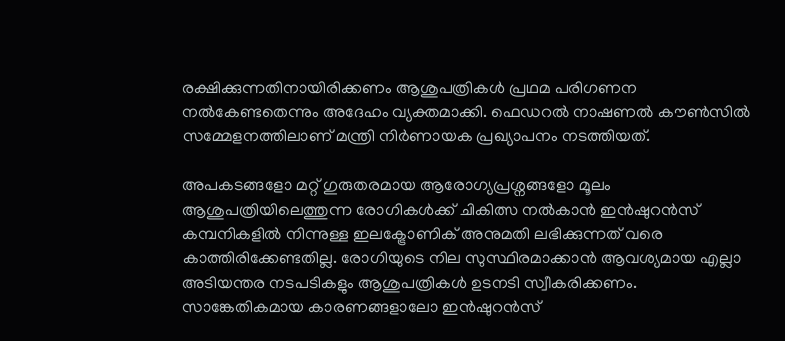രക്ഷിക്കുന്നതിനായിരിക്കണം ആശുപത്രികൾ പ്രഥമ പരിഗണന നൽകേണ്ടതെന്നും അദേഹം വ്യക്തമാക്കി. ഫെഡറൽ നാഷണൽ കൗൺസിൽ സമ്മേളനത്തിലാണ് മന്ത്രി നിർണായക പ്രഖ്യാപനം നടത്തിയത്.

അപകടങ്ങളോ മറ്റ് ഗുരുതരമായ ആരോഗ്യപ്രശ്നങ്ങളോ മൂലം ആശുപത്രിയിലെത്തുന്ന രോഗികൾക്ക് ചികിത്സ നൽകാൻ ഇൻഷുറൻസ് കമ്പനികളിൽ നിന്നുള്ള ഇലക്ട്രോണിക് അനുമതി ലഭിക്കുന്നത് വരെ കാത്തിരിക്കേണ്ടതില്ല. രോഗിയുടെ നില സുസ്ഥിരമാക്കാൻ ആവശ്യമായ എല്ലാ അടിയന്തര നടപടികളും ആശുപത്രികൾ ഉടനടി സ്വീകരിക്കണം. സാങ്കേതികമായ കാരണങ്ങളാലോ ഇൻഷുറൻസ്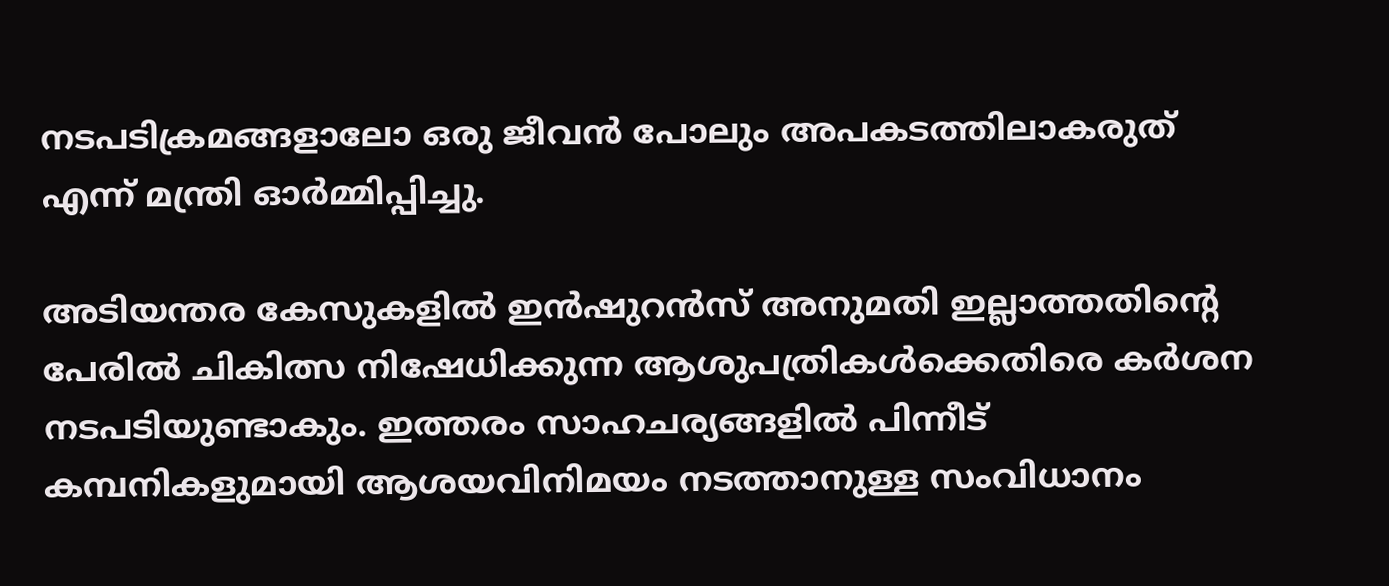നടപടിക്രമങ്ങളാലോ ഒരു ജീവൻ പോലും അപകടത്തിലാകരുത് എന്ന് മന്ത്രി ഓർമ്മിപ്പിച്ചു.

അടിയന്തര കേസുകളിൽ ഇൻഷുറൻസ് അനുമതി ഇല്ലാത്തതിന്റെ പേരിൽ ചികിത്സ നിഷേധിക്കുന്ന ആശുപത്രികൾക്കെതിരെ കർശന നടപടിയുണ്ടാകും. ഇത്തരം സാഹചര്യങ്ങളിൽ പിന്നീട് കമ്പനികളുമായി ആശയവിനിമയം നടത്താനുള്ള സംവിധാനം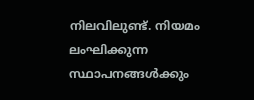നിലവിലുണ്ട്. നിയമം ലംഘിക്കുന്ന സ്ഥാപനങ്ങൾക്കും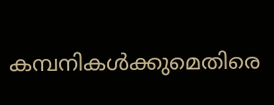കമ്പനികൾക്കുമെതിരെ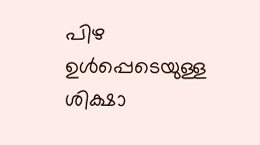പിഴ ഉൾപ്പെടെയുള്ള ശിക്ഷാ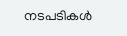നടപടികൾ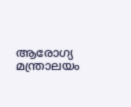ആരോഗ്യ മന്ത്രാലയം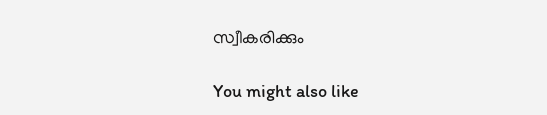സ്വീകരിക്കും

You might also like